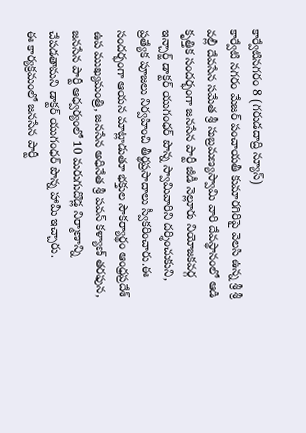కార్వేటినగరం 8 (గరుడదాద్రి న్యూస్)
కార్వేటి నగరం మేజర్ పంచాయతీ కుమారగిరిపై వెలసి ఉన్న శ్రీ శ్రీ వల్లీ దేవసేన సమేత శ్రీ సుబ్రమణ్యస్వామి వారి దేవస్థానంలో ఆడి కృత్తిక సందర్భంగా జనసేన పార్టీ జీడీ నెల్లూరు నియోజకవర్గ ఇన్చార్జ్ డాక్టర్ యుగంధర్ పొన్న స్వామివారిని దర్శించుకుని, ప్రత్యేక పూజలు నిర్వహించి తీర్థప్రసాదాలు స్వీకరించారు.ఈ సందర్భంగా ఆయన మాట్లాడుతూ భక్తుల సౌకర్యార్థం ఆంధ్రప్రదేశ్ ఉప ముఖ్యమంత్రి, జనసేన అధినేత శ్రీ పవన్ కళ్యాణ్ తరఫున,
జనసేన పార్టీ ఆధ్వర్యంలో 10 మరుగుదొడ్ల నిర్మాణాన్ని చేపడతామని డాక్టర్ యుగంధర్ పొన్న హామీ ఇచ్చారు.
ఈ కార్యక్రమంలో జనసేన పార్టీ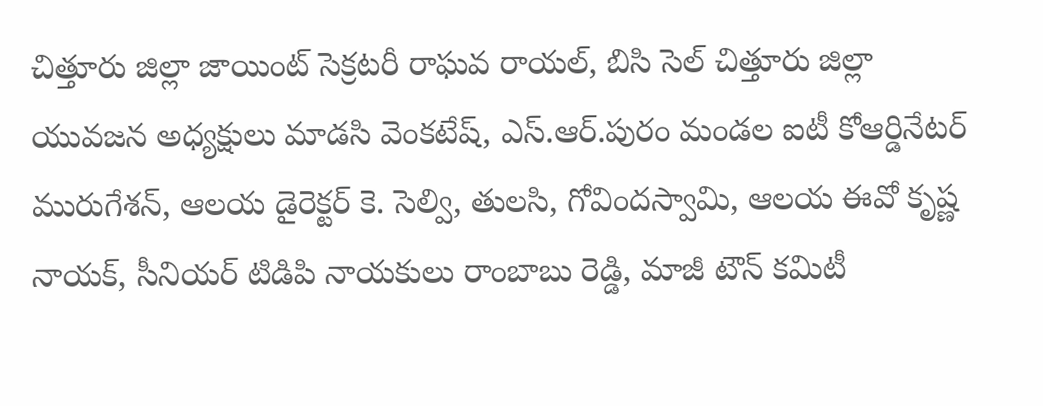చిత్తూరు జిల్లా జాయింట్ సెక్రటరీ రాఘవ రాయల్, బిసి సెల్ చిత్తూరు జిల్లా యువజన అధ్యక్షులు మాడసి వెంకటేష్, ఎస్.ఆర్.పురం మండల ఐటీ కోఆర్డినేటర్ మురుగేశన్, ఆలయ డైరెక్టర్ కె. సెల్వి, తులసి, గోవిందస్వామి, ఆలయ ఈవో కృష్ణ నాయక్, సీనియర్ టిడిపి నాయకులు రాంబాబు రెడ్డి, మాజీ టౌన్ కమిటీ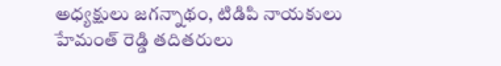అధ్యక్షులు జగన్నాథం, టిడిపి నాయకులు హేమంత్ రెడ్డి తదితరులు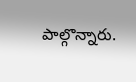పాల్గొన్నారు.